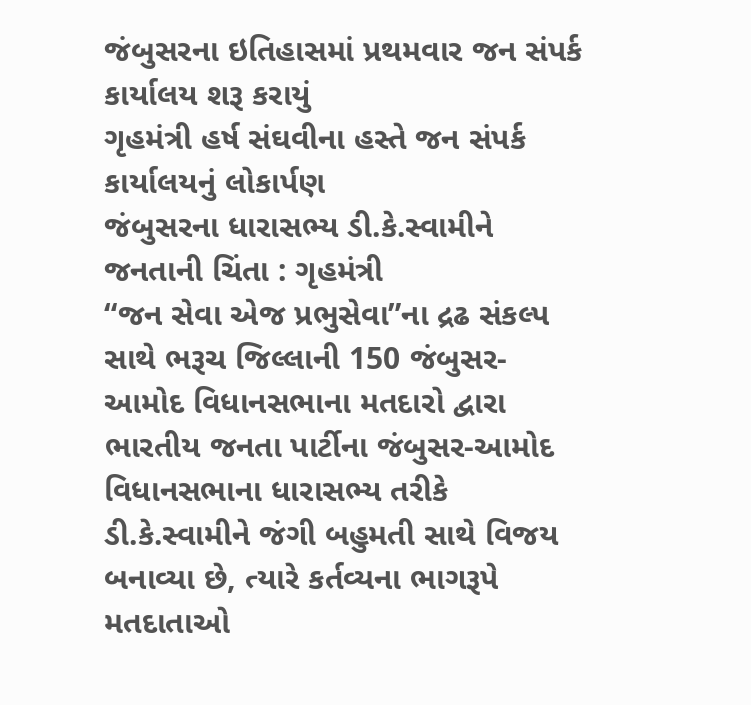જંબુસરના ઇતિહાસમાં પ્રથમવાર જન સંપર્ક કાર્યાલય શરૂ કરાયું
ગૃહમંત્રી હર્ષ સંઘવીના હસ્તે જન સંપર્ક કાર્યાલયનું લોકાર્પણ
જંબુસરના ધારાસભ્ય ડી.કે.સ્વામીને જનતાની ચિંતા : ગૃહમંત્રી
“જન સેવા એજ પ્રભુસેવા”ના દ્રઢ સંકલ્પ સાથે ભરૂચ જિલ્લાની 150 જંબુસર-આમોદ વિધાનસભાના મતદારો દ્વારા ભારતીય જનતા પાર્ટીના જંબુસર-આમોદ વિધાનસભાના ધારાસભ્ય તરીકે ડી.કે.સ્વામીને જંગી બહુમતી સાથે વિજય બનાવ્યા છે, ત્યારે કર્તવ્યના ભાગરૂપે મતદાતાઓ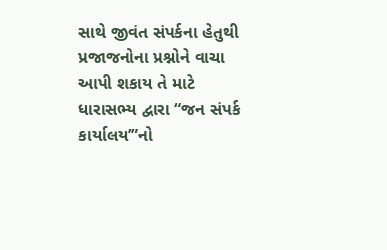સાથે જીવંત સંપર્કના હેતુથી પ્રજાજનોના પ્રશ્નોને વાચા આપી શકાય તે માટે ધારાસભ્ય દ્વારા “જન સંપર્ક કાર્યાલય’”નો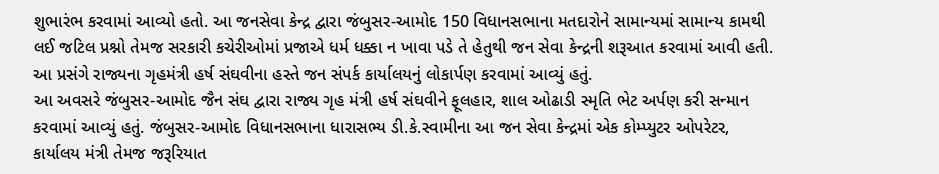શુભારંભ કરવામાં આવ્યો હતો. આ જનસેવા કેન્દ્ર દ્વારા જંબુસર-આમોદ 150 વિધાનસભાના મતદારોને સામાન્યમાં સામાન્ય કામથી લઈ જટિલ પ્રશ્નો તેમજ સરકારી કચેરીઓમાં પ્રજાએ ધર્મ ધક્કા ન ખાવા પડે તે હેતુથી જન સેવા કેન્દ્રની શરૂઆત કરવામાં આવી હતી. આ પ્રસંગે રાજ્યના ગૃહમંત્રી હર્ષ સંઘવીના હસ્તે જન સંપર્ક કાર્યાલયનું લોકાર્પણ કરવામાં આવ્યું હતું.
આ અવસરે જંબુસર-આમોદ જૈન સંઘ દ્વારા રાજ્ય ગૃહ મંત્રી હર્ષ સંઘવીને ફૂલહાર, શાલ ઓઢાડી સ્મૃતિ ભેટ અર્પણ કરી સન્માન કરવામાં આવ્યું હતું. જંબુસર-આમોદ વિધાનસભાના ધારાસભ્ય ડી.કે.સ્વામીના આ જન સેવા કેન્દ્રમાં એક કોમ્પ્યુટર ઓપરેટર, કાર્યાલય મંત્રી તેમજ જરૂરિયાત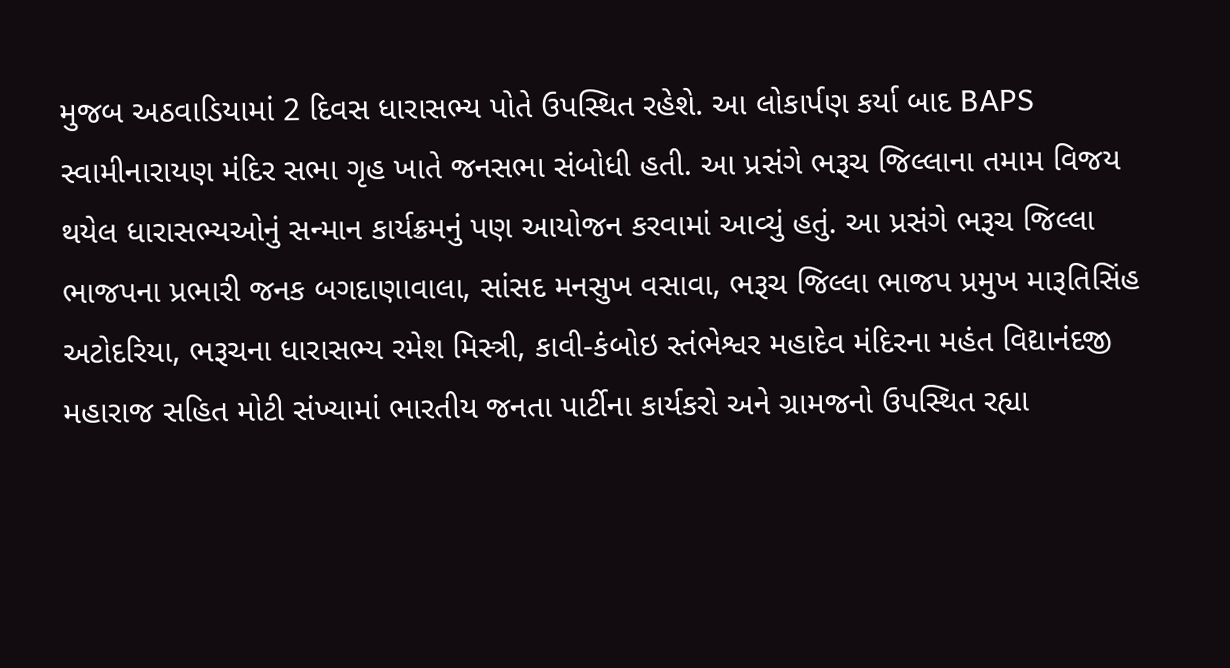મુજબ અઠવાડિયામાં 2 દિવસ ધારાસભ્ય પોતે ઉપસ્થિત રહેશે. આ લોકાર્પણ કર્યા બાદ BAPS સ્વામીનારાયણ મંદિર સભા ગૃહ ખાતે જનસભા સંબોધી હતી. આ પ્રસંગે ભરૂચ જિલ્લાના તમામ વિજય થયેલ ધારાસભ્યઓનું સન્માન કાર્યક્રમનું પણ આયોજન કરવામાં આવ્યું હતું. આ પ્રસંગે ભરૂચ જિલ્લા ભાજપના પ્રભારી જનક બગદાણાવાલા, સાંસદ મનસુખ વસાવા, ભરૂચ જિલ્લા ભાજપ પ્રમુખ મારૂતિસિંહ અટોદરિયા, ભરૂચના ધારાસભ્ય રમેશ મિસ્ત્રી, કાવી-કંબોઇ સ્તંભેશ્વર મહાદેવ મંદિરના મહંત વિદ્યાનંદજી મહારાજ સહિત મોટી સંખ્યામાં ભારતીય જનતા પાર્ટીના કાર્યકરો અને ગ્રામજનો ઉપસ્થિત રહ્યા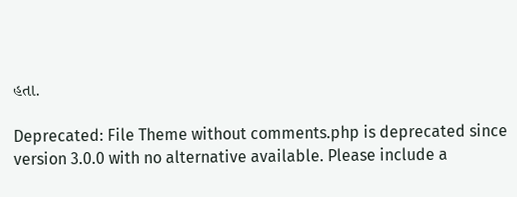હતા.

Deprecated: File Theme without comments.php is deprecated since version 3.0.0 with no alternative available. Please include a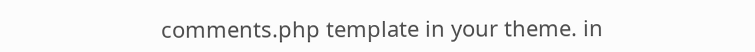comments.php template in your theme. in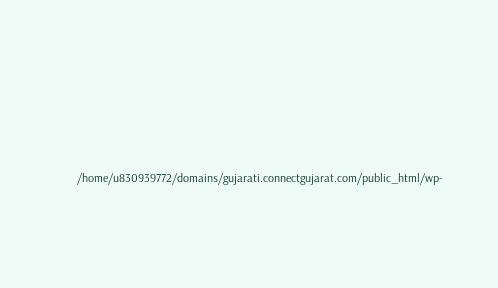/home/u830939772/domains/gujarati.connectgujarat.com/public_html/wp-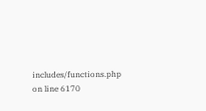includes/functions.php on line 6170